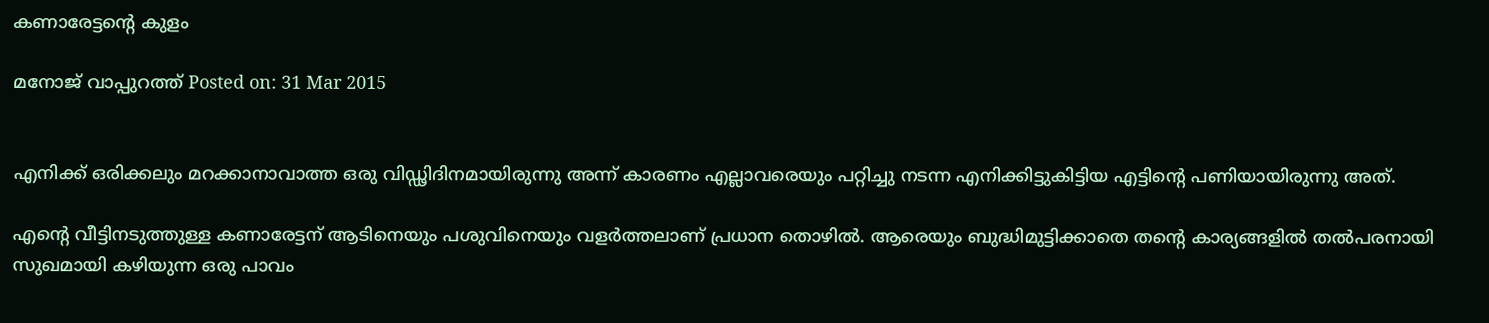കണാരേട്ടന്റെ കുളം

മനോജ് വാപ്പുറത്ത്‌ Posted on: 31 Mar 2015


എനിക്ക് ഒരിക്കലും മറക്കാനാവാത്ത ഒരു വിഡ്ഢിദിനമായിരുന്നു അന്ന് കാരണം എല്ലാവരെയും പറ്റിച്ചു നടന്ന എനിക്കിട്ടുകിട്ടിയ എട്ടിന്റെ പണിയായിരുന്നു അത്.

എന്റെ വീട്ടിനടുത്തുള്ള കണാരേട്ടന് ആടിനെയും പശുവിനെയും വളര്‍ത്തലാണ് പ്രധാന തൊഴില്‍. ആരെയും ബുദ്ധിമുട്ടിക്കാതെ തന്റെ കാര്യങ്ങളില്‍ തല്‍പരനായി സുഖമായി കഴിയുന്ന ഒരു പാവം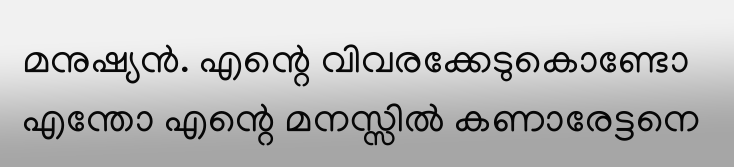മനുഷ്യന്‍. എന്റെ വിവരക്കേടുകൊണ്ടോ എന്തോ എന്റെ മനസ്സില്‍ കണാരേട്ടനെ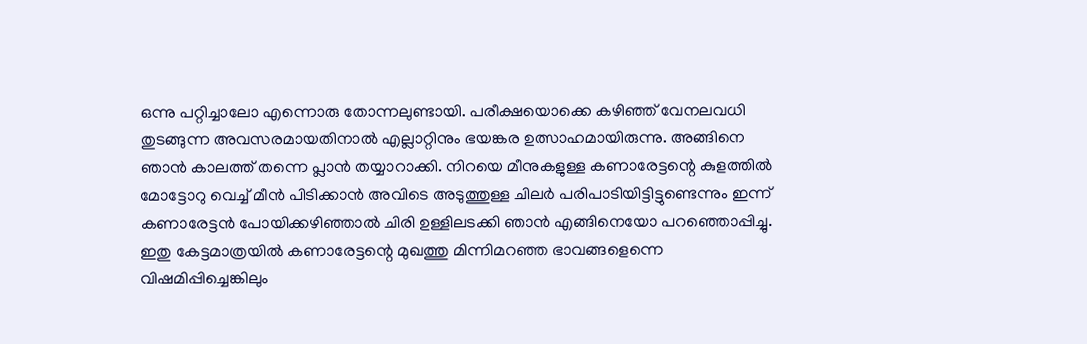ഒന്നു പറ്റിച്ചാലോ എന്നൊരു തോന്നലുണ്ടായി. പരീക്ഷയൊക്കെ കഴിഞ്ഞ് വേനലവധി തുടങ്ങുന്ന അവസരമായതിനാല്‍ എല്ലാറ്റിനും ഭയങ്കര ഉത്സാഹമായിരുന്നു. അങ്ങിനെ ഞാന്‍ കാലത്ത് തന്നെ പ്ലാന്‍ തയ്യാറാക്കി. നിറയെ മീനുകളുള്ള കണാരേട്ടന്റെ കുളത്തില്‍ മോട്ടോറു വെച്ച് മീന്‍ പിടിക്കാന്‍ അവിടെ അടുത്തുള്ള ചിലര്‍ പരിപാടിയിട്ടിട്ടുണ്ടെന്നും ഇന്ന് കണാരേട്ടന്‍ പോയിക്കഴിഞ്ഞാല്‍ ചിരി ഉള്ളിലടക്കി ഞാന്‍ എങ്ങിനെയോ പറഞ്ഞൊപ്പിച്ചു. ഇതു കേട്ടമാത്രയില്‍ കണാരേട്ടന്റെ മുഖത്തു മിന്നിമറഞ്ഞ ഭാവങ്ങളെന്നെ വിഷമിപ്പിച്ചെങ്കിലും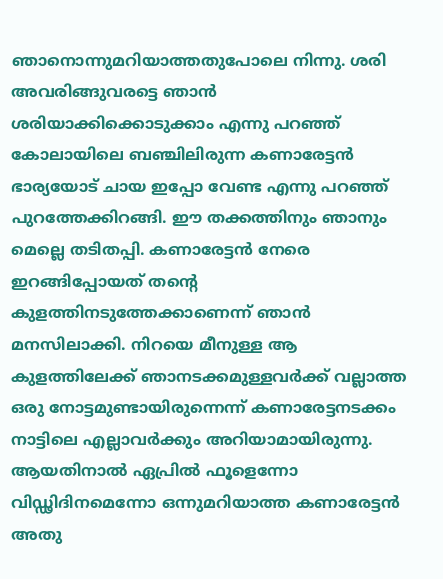ഞാനൊന്നുമറിയാത്തതുപോലെ നിന്നു. ശരി അവരിങ്ങുവരട്ടെ ഞാന്‍ ശരിയാക്കിക്കൊടുക്കാം എന്നു പറഞ്ഞ് കോലായിലെ ബഞ്ചിലിരുന്ന കണാരേട്ടന്‍ ഭാര്യയോട് ചായ ഇപ്പോ വേണ്ട എന്നു പറഞ്ഞ് പുറത്തേക്കിറങ്ങി. ഈ തക്കത്തിനും ഞാനും മെല്ലെ തടിതപ്പി. കണാരേട്ടന്‍ നേരെ ഇറങ്ങിപ്പോയത് തന്റെ കുളത്തിനടുത്തേക്കാണെന്ന് ഞാന്‍ മനസിലാക്കി. നിറയെ മീനുള്ള ആ കുളത്തിലേക്ക് ഞാനടക്കമുള്ളവര്‍ക്ക് വല്ലാത്ത ഒരു നോട്ടമുണ്ടായിരുന്നെന്ന് കണാരേട്ടനടക്കം നാട്ടിലെ എല്ലാവര്‍ക്കും അറിയാമായിരുന്നു. ആയതിനാല്‍ ഏപ്രില്‍ ഫൂളെന്നോ വിഡ്ഢിദിനമെന്നോ ഒന്നുമറിയാത്ത കണാരേട്ടന്‍ അതു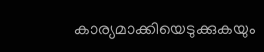കാര്യമാക്കിയെടുക്കുകയും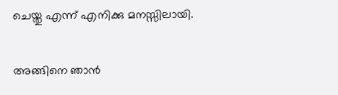ചെയ്തു എന്ന് എനിക്കു മനസ്സിലായി.

അങ്ങിനെ ഞാന്‍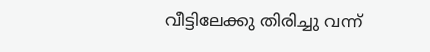വീട്ടിലേക്കു തിരിച്ചു വന്ന്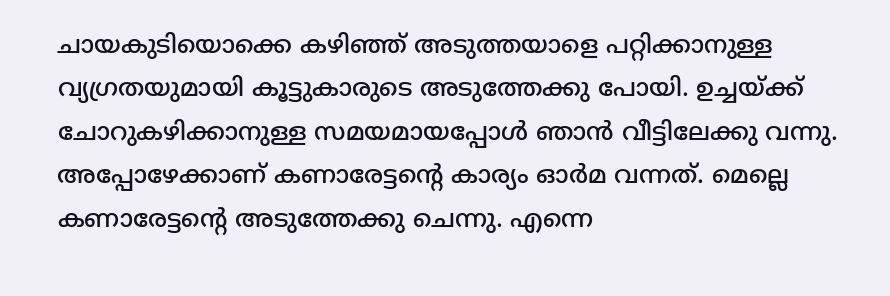ചായകുടിയൊക്കെ കഴിഞ്ഞ് അടുത്തയാളെ പറ്റിക്കാനുള്ള വ്യഗ്രതയുമായി കൂട്ടുകാരുടെ അടുത്തേക്കു പോയി. ഉച്ചയ്ക്ക് ചോറുകഴിക്കാനുള്ള സമയമായപ്പോള്‍ ഞാന്‍ വീട്ടിലേക്കു വന്നു. അപ്പോഴേക്കാണ് കണാരേട്ടന്റെ കാര്യം ഓര്‍മ വന്നത്. മെല്ലെ കണാരേട്ടന്റെ അടുത്തേക്കു ചെന്നു. എന്നെ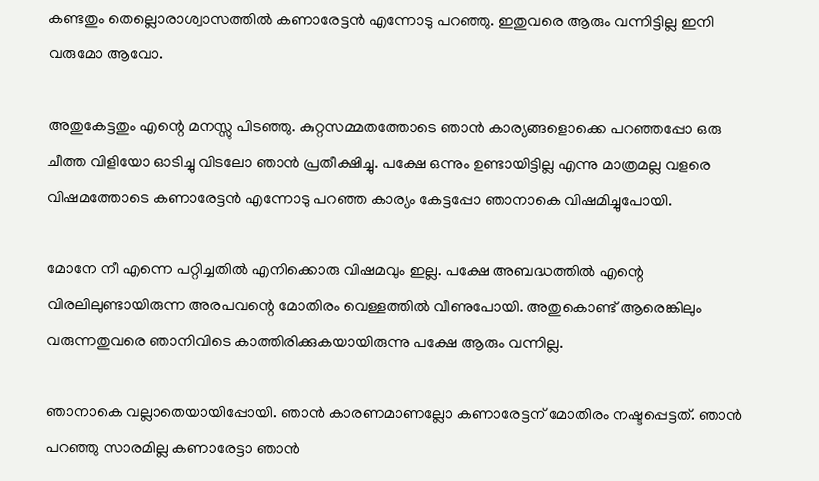കണ്ടതും തെല്ലൊരാശ്വാസത്തില്‍ കണാരേട്ടന്‍ എന്നോടു പറഞ്ഞു. ഇതുവരെ ആരും വന്നിട്ടില്ല ഇനി വരുമോ ആവോ.

അതുകേട്ടതും എന്റെ മനസ്സു പിടഞ്ഞു. കുറ്റസമ്മതത്തോടെ ഞാന്‍ കാര്യങ്ങളൊക്കെ പറഞ്ഞപ്പോ ഒരു ചീത്ത വിളിയോ ഓടിച്ചു വിടലോ ഞാന്‍ പ്രതീക്ഷിച്ചു. പക്ഷേ ഒന്നും ഉണ്ടായിട്ടില്ല എന്നു മാത്രമല്ല വളരെ വിഷമത്തോടെ കണാരേട്ടന്‍ എന്നോടു പറഞ്ഞ കാര്യം കേട്ടപ്പോ ഞാനാകെ വിഷമിച്ചുപോയി.

മോനേ നീ എന്നെ പറ്റിച്ചതില്‍ എനിക്കൊരു വിഷമവും ഇല്ല. പക്ഷേ അബദ്ധത്തില്‍ എന്റെ വിരലിലുണ്ടായിരുന്ന അരപവന്റെ മോതിരം വെള്ളത്തില്‍ വീണുപോയി. അതുകൊണ്ട് ആരെങ്കിലും വരുന്നതുവരെ ഞാനിവിടെ കാത്തിരിക്കുകയായിരുന്നു പക്ഷേ ആരും വന്നില്ല.

ഞാനാകെ വല്ലാതെയായിപ്പോയി. ഞാന്‍ കാരണമാണല്ലോ കണാരേട്ടന് മോതിരം നഷ്ടപ്പെട്ടത്. ഞാന്‍ പറഞ്ഞു സാരമില്ല കണാരേട്ടാ ഞാന്‍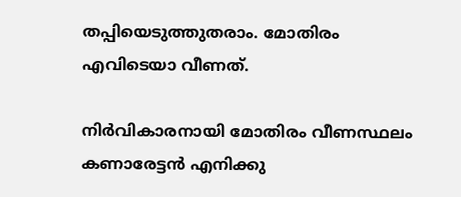തപ്പിയെടുത്തുതരാം. മോതിരം എവിടെയാ വീണത്.

നിര്‍വികാരനായി മോതിരം വീണസ്ഥലം കണാരേട്ടന്‍ എനിക്കു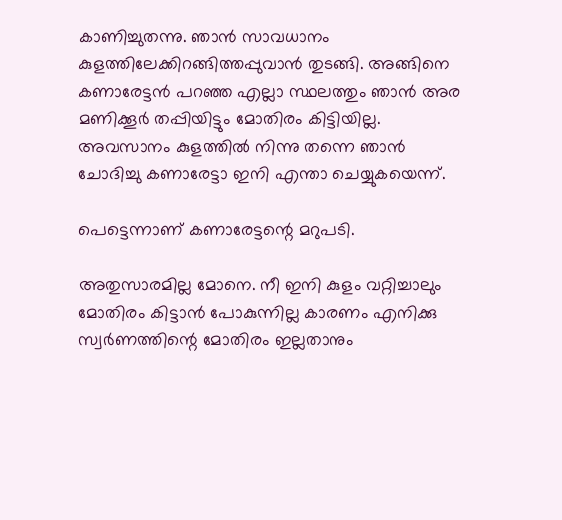കാണിച്ചുതന്നു. ഞാന്‍ സാവധാനം കുളത്തിലേക്കിറങ്ങിത്തപ്പുവാന്‍ തുടങ്ങി. അങ്ങിനെ കണാരേട്ടന്‍ പറഞ്ഞ എല്ലാ സ്ഥലത്തും ഞാന്‍ അര മണിക്കൂര്‍ തപ്പിയിട്ടും മോതിരം കിട്ടിയില്ല. അവസാനം കുളത്തില്‍ നിന്നു തന്നെ ഞാന്‍ ചോദിച്ചു കണാരേട്ടാ ഇനി എന്താ ചെയ്യുകയെന്ന്.

പെട്ടെന്നാണ് കണാരേട്ടന്റെ മറുപടി.

അതുസാരമില്ല മോനെ. നീ ഇനി കുളം വറ്റിച്ചാലും മോതിരം കിട്ടാന്‍ പോകുന്നില്ല കാരണം എനിക്കു സ്വര്‍ണത്തിന്റെ മോതിരം ഇല്ലതാനും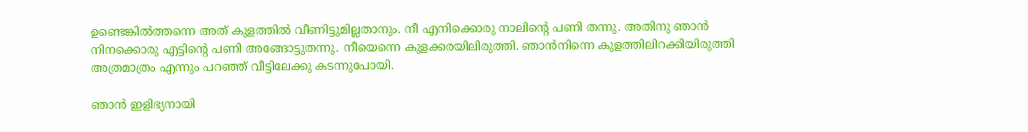ഉണ്ടെങ്കില്‍ത്തന്നെ അത് കുളത്തില്‍ വീണിട്ടുമില്ലതാനും. നീ എനിക്കൊരു നാലിന്റെ പണി തന്നു. അതിനു ഞാന്‍ നിനക്കൊരു എട്ടിന്റെ പണി അങ്ങോട്ടുതന്നു. നീയെന്നെ കുളക്കരയിലിരുത്തി. ഞാന്‍നിന്നെ കുളത്തിലിറക്കിയിരുത്തി അത്രമാത്രം എന്നും പറഞ്ഞ് വീട്ടിലേക്കു കടന്നുപോയി.

ഞാന്‍ ഇളിഭ്യനായി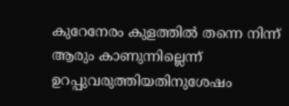കുറേനേരം കുളത്തില്‍ തന്നെ നിന്ന് ആരും കാണുന്നില്ലെന്ന് ഉറപ്പുവരുത്തിയതിനുശേഷം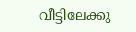വീട്ടിലേക്കു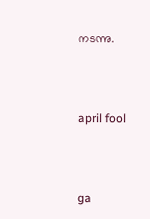നടന്നു.



april fool



ga